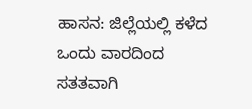ಹಾಸನ: ಜಿಲ್ಲೆಯಲ್ಲಿ ಕಳೆದ ಒಂದು ವಾರದಿಂದ ಸತತವಾಗಿ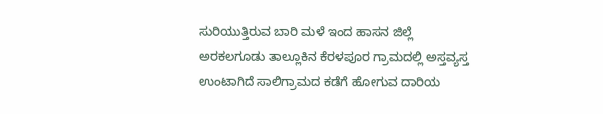ಸುರಿಯುತ್ತಿರುವ ಬಾರಿ ಮಳೆ ಇಂದ ಹಾಸನ ಜಿಲ್ಲೆ ಅರಕಲಗೂಡು ತಾಲ್ಲೂಕಿನ ಕೆರಳಪೂರ ಗ್ರಾಮದಲ್ಲಿ ಅಸ್ತವ್ಯಸ್ತ ಉಂಟಾಗಿದೆ ಸಾಲಿಗ್ರಾಮದ ಕಡೆಗೆ ಹೋಗುವ ದಾರಿಯ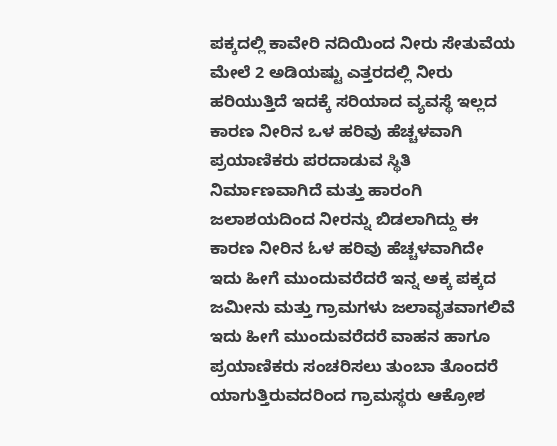ಪಕ್ಕದಲ್ಲಿ ಕಾವೇರಿ ನದಿಯಿಂದ ನೀರು ಸೇತುವೆಯ ಮೇಲೆ 2 ಅಡಿಯಷ್ಟು ಎತ್ತರದಲ್ಲಿ ನೀರು ಹರಿಯುತ್ತಿದೆ ಇದಕ್ಕೆ ಸರಿಯಾದ ವ್ಯವಸ್ಥೆ ಇಲ್ಲದ ಕಾರಣ ನೀರಿನ ಒಳ ಹರಿವು ಹೆಚ್ಚಳವಾಗಿ ಪ್ರಯಾಣಿಕರು ಪರದಾಡುವ ಸ್ಥಿತಿ ನಿರ್ಮಾಣವಾಗಿದೆ ಮತ್ತು ಹಾರಂಗಿ ಜಲಾಶಯದಿಂದ ನೀರನ್ನು ಬಿಡಲಾಗಿದ್ದು ಈ ಕಾರಣ ನೀರಿನ ಓಳ ಹರಿವು ಹೆಚ್ಚಳವಾಗಿದೇ ಇದು ಹೀಗೆ ಮುಂದುವರೆದರೆ ಇನ್ನ ಅಕ್ಕ ಪಕ್ಕದ ಜಮೀನು ಮತ್ತು ಗ್ರಾಮಗಳು ಜಲಾವೃತವಾಗಲಿವೆ ಇದು ಹೀಗೆ ಮುಂದುವರೆದರೆ ವಾಹನ ಹಾಗೂ ಪ್ರಯಾಣಿಕರು ಸಂಚರಿಸಲು ತುಂಬಾ ತೊಂದರೆ ಯಾಗುತ್ತಿರುವದರಿಂದ ಗ್ರಾಮಸ್ಥರು ಆಕ್ರೋಶ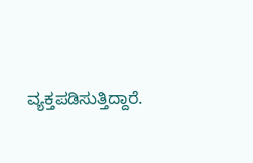ವ್ಯಕ್ತಪಡಿಸುತ್ತಿದ್ದಾರೆ.